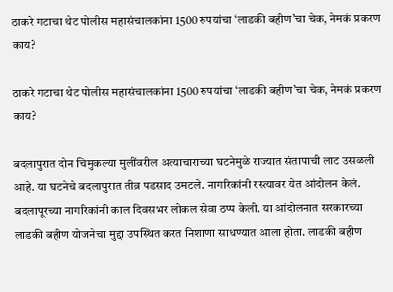ठाकरे गटाचा थेट पोलीस महासंचालकांना 1500 रुपयांचा ‘लाडकी बहीण’चा चेक, नेमकं प्रकरण काय?

ठाकरे गटाचा थेट पोलीस महासंचालकांना 1500 रुपयांचा ‘लाडकी बहीण’चा चेक, नेमकं प्रकरण काय?

बदलापुरात दोन चिमुकल्या मुलींवरील अत्याचाराच्या घटनेमुळे राज्यात संतापाची लाट उसळली आहे. या घटनेचे बदलापुरात तीव्र पडसाद उमटले. नागरिकांनी रस्त्यावर येत आंदोलन केलं. बदलापूरच्या नागरिकांनी काल दिवसभर लोकल सेवा ठप्प केली. या आंदोलनात सरकारच्या लाडकी बहीण योजनेचा मुद्दा उपस्थित करत निशाणा साधण्यात आला होता. लाडकी बहीण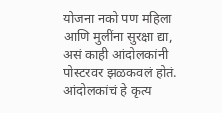योजना नको पण महिला आणि मुलींना सुरक्षा द्या, असं काही आंदोलकांनी पोस्टरवर झळकवलं होतं. आंदोलकांचं हे कृत्य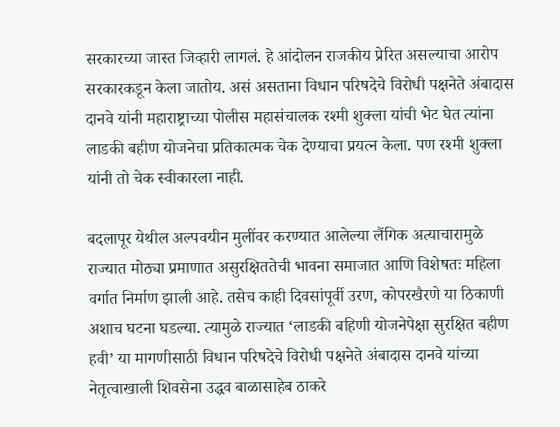सरकारच्या जास्त जिव्हारी लागलं. हे आंदोलन राजकीय प्रेरित असल्याचा आरोप सरकारकडून केला जातोय. असं असताना विधान परिषदेचे विरोधी पक्षनेते अंबादास दानवे यांनी महाराष्ट्राच्या पोलीस महासंचालक रश्मी शुक्ला यांची भेट घेत त्यांना लाडकी बहीण योजनेचा प्रतिकात्मक चेक देण्याचा प्रयत्न केला. पण रश्मी शुक्ला यांनी तो चेक स्वीकारला नाही.

बदलापूर येथील अल्पवयीन मुलींवर करण्यात आलेल्या लैंगिक अत्याचारामुळे राज्यात मोठ्या प्रमाणात असुरक्षिततेची भावना समाजात आणि विशेषतः महिला वर्गात निर्माण झाली आहे. तसेच काही दिवसांपूर्वी उरण, कोपरखैरणे या ठिकाणी अशाच घटना घडल्या. त्यामुळे राज्यात ‘लाडकी बहिणी योजनेपेक्षा सुरक्षित बहीण हवी’ या मागणीसाठी विधान परिषदेचे विरोधी पक्षनेते अंबादास दानवे यांच्या नेतृत्वाखाली शिवसेना उद्धव बाळासाहेब ठाकरे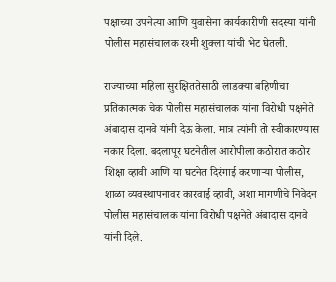पक्षाच्या उपनेत्या आणि युवासेना कार्यकारीणी सदस्या यांनी पोलीस महासंचालक रश्मी शुक्ला यांची भेट घेतली.

राज्याच्या महिला सुरक्षिततेसाठी लाडक्या बहिणीचा प्रतिकात्मक चेक पोलीस महासंचालक यांना विरोधी पक्षनेते अंबादास दानवे यांनी देऊ केला. मात्र त्यांनी तो स्वीकारण्यास नकार दिला. बदलापूर घटनेतील आरोपीला कठोरात कठोर शिक्षा व्हावी आणि या घटनेत दिरंगाई करणाऱ्या पोलीस, शाळा व्यवस्थापनावर कारवाई व्हावी, अशा मागणीचे निवेदन पोलीस महासंचालक यांना विरोधी पक्षनेते अंबादास दानवे यांनी दिले.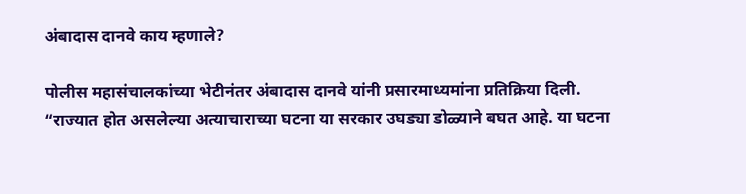अंबादास दानवे काय म्हणाले?

पोलीस महासंचालकांच्या भेटीनंतर अंबादास दानवे यांनी प्रसारमाध्यमांना प्रतिक्रिया दिली. “राज्यात होत असलेल्या अत्याचाराच्या घटना या सरकार उघड्या डोळ्याने बघत आहे. या घटना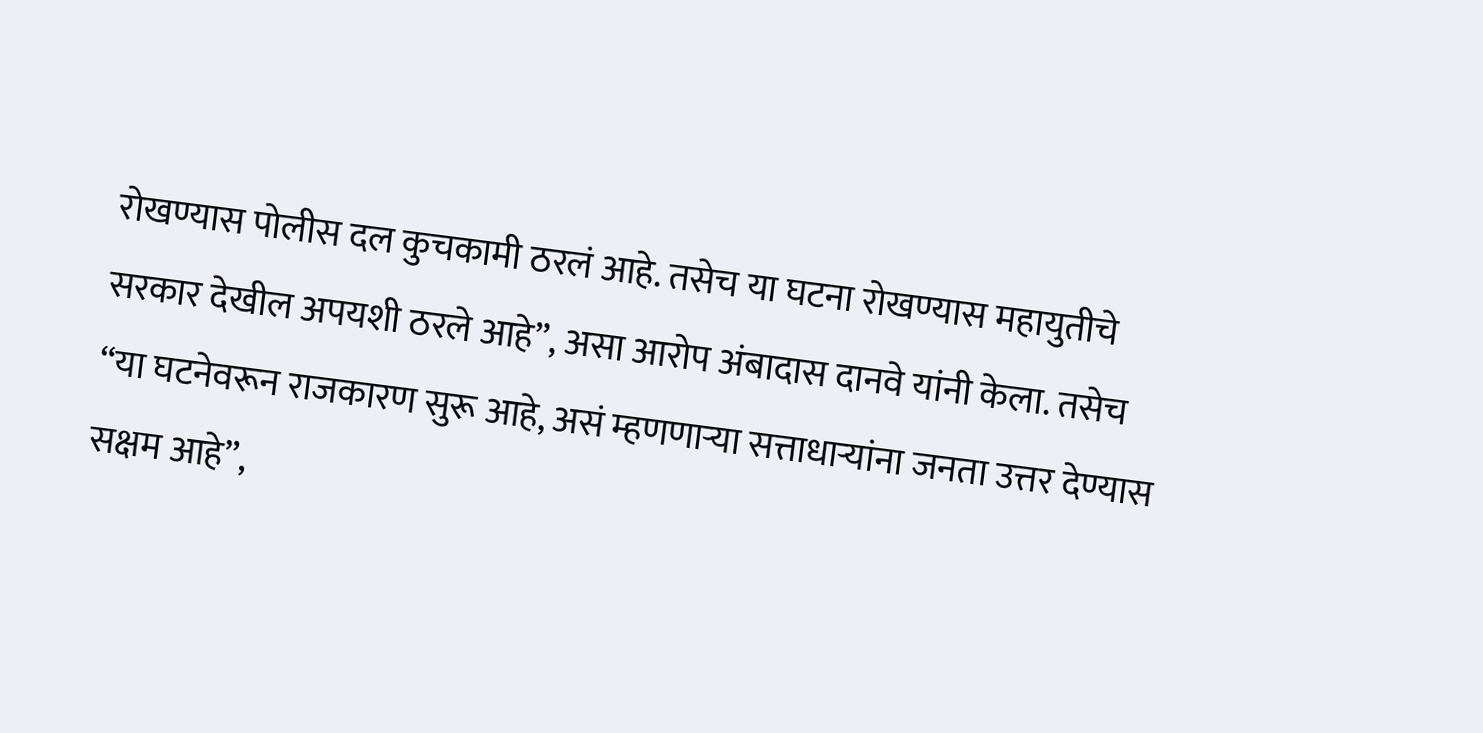रोखण्यास पोलीस दल कुचकामी ठरलं आहे. तसेच या घटना रोखण्यास महायुतीचे सरकार देखील अपयशी ठरले आहे”, असा आरोप अंबादास दानवे यांनी केला. तसेच “या घटनेवरून राजकारण सुरू आहे, असं म्हणणाऱ्या सत्ताधाऱ्यांना जनता उत्तर देण्यास सक्षम आहे”,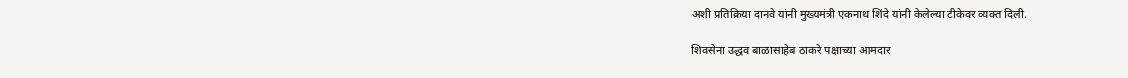अशी प्रतिक्रिया दानवे यांनी मुख्यमंत्री एकनाथ शिंदे यांनी केलेल्या टीकेवर व्यक्त दिली.

शिवसेना उद्धव बाळासाहेब ठाकरे पक्षाच्या आमदार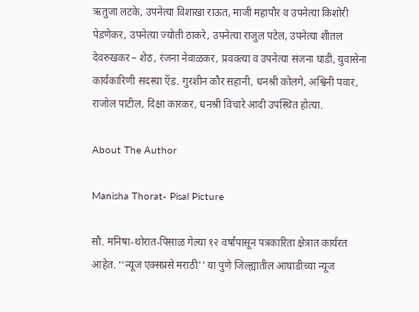ऋतुजा लटके, उपनेत्या विशाखा राऊत, माजी महापौर व उपनेत्या किशोरी पेडणेकर, उपनेत्या ज्योती ठाकरे, उपनेत्या राजुल पटेल, उपनेत्या शीतल देवरुखकर – शेठ, रंजना नेवाळकर, प्रवक्त्या व उपनेत्या संजना घाडी, युवासेना कार्यकारिणी सदस्या ऍड. गुरशीन कौर सहानी, धनश्री कोलगे, अश्विनी पवार, राजोल पाटील, दिक्षा कारकर, धनश्री विचारे आदी उपस्थित होत्या.

About The Author

Manisha Thorat- Pisal Picture

सौ. मनिषा-थोरात-पिसाळ गेल्या १२ वर्षांपासून पत्रकारिता क्षेत्रात कार्यरत आहेत. ‘‘न्यूज एक्सप्रसे मराठी’’ या पुणे जिल्ह्यातील आघाडीच्या न्यूज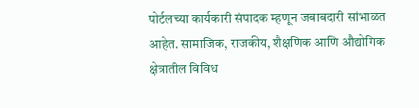पोर्टलच्या कार्यकारी संपादक म्हणून जबाबदारी सांभाळत आहेत. सामाजिक, राजकीय, शैक्षणिक आणि औद्योगिक क्षेत्रातील विविध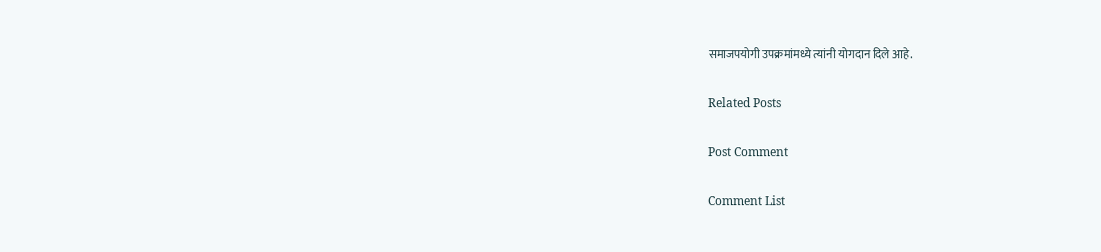समाजपयोगी उपक्रमांमध्ये त्यांनी योगदान दिले आहे.

Related Posts

Post Comment

Comment List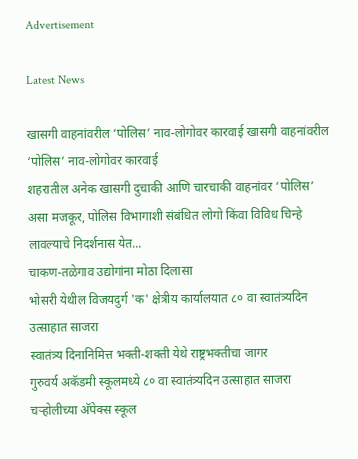Advertisement

Latest News

खासगी वाहनांवरील ‘पोलिस’ नाव-लोगोवर कारवाई खासगी वाहनांवरील ‘पोलिस’ नाव-लोगोवर कारवाई
शहरातील अनेक खासगी दुचाकी आणि चारचाकी वाहनांवर ‘पोलिस’ असा मजकूर, पोलिस विभागाशी संबंधित लोगो किंवा विविध चिन्हे लावल्याचे निदर्शनास येत...
चाकण-तळेगाव उद्योगांना मोठा दिलासा
भोसरी येथील विजयदुर्ग 'क' क्षेत्रीय कार्यालयात ८० वा स्वातंत्र्यदिन उत्साहात साजरा
स्वातंत्र्य दिनानिमित्त भक्ती-शक्ती येथे राष्ट्रभक्तीचा जागर
गुरुवर्य अकॅडमी स्कूलमध्ये ८० वा स्वातंत्र्यदिन उत्साहात साजरा
चऱ्होलीच्या अ‍ॅपेक्स स्कूल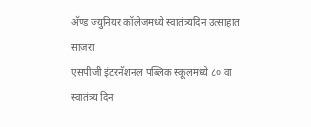अ‍ॅण्ड ज्युनियर कॉलेजमध्ये स्वातंत्र्यदिन उत्साहात साजरा
एसपीजी इंटरनॅशनल पब्लिक स्कूलमध्ये ८० वा स्वातंत्र्य दिन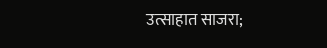उत्साहात साजरा;